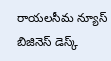రాయలసీమ న్యూస్ బిజినెస్ డెస్క్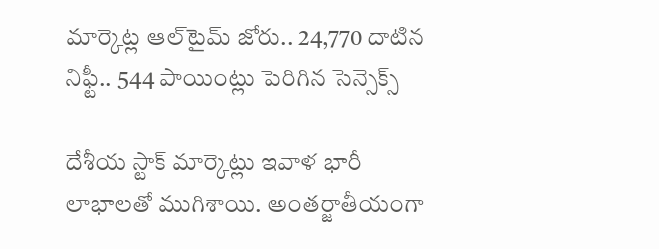మార్కెట్ల ఆల్‌టైమ్ జోరు.. 24,770 దాటిన నిఫ్టీ.. 544 పాయింట్లు పెరిగిన సెన్సెక్స్

దేశీయ స్టాక్ మార్కెట్లు ఇవాళ భారీ లాభాలతో ముగిశాయి. అంతర్జాతీయంగా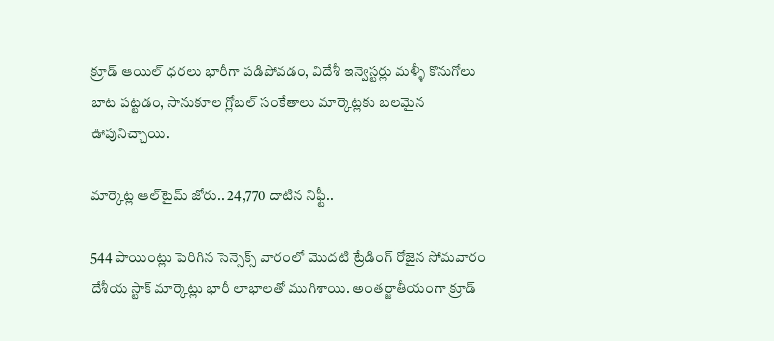క్రూడ్ ఆయిల్ ధరలు భారీగా పడిపోవడం, విదేశీ ఇన్వెస్టర్లు మళ్ళీ కొనుగోలు బాట పట్టడం, సానుకూల గ్లోబల్ సంకేతాలు మార్కెట్లకు బలమైన ఊపునిచ్చాయి.

మార్కెట్ల ఆల్‌టైమ్ జోరు.. 24,770 దాటిన నిఫ్టీ..

544 పాయింట్లు పెరిగిన సెన్సెక్స్ వారంలో మొదటి ట్రేడింగ్ రోజైన సోమవారం దేశీయ స్టాక్ మార్కెట్లు భారీ లాభాలతో ముగిశాయి. అంతర్జాతీయంగా క్రూడ్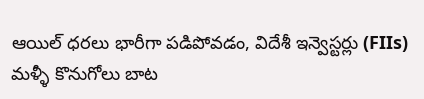ఆయిల్ ధరలు భారీగా పడిపోవడం, విదేశీ ఇన్వెస్టర్లు (FIIs) మళ్ళీ కొనుగోలు బాట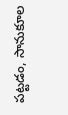పట్టడం, సానుకూల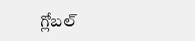గ్లోబల్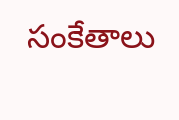సంకేతాలు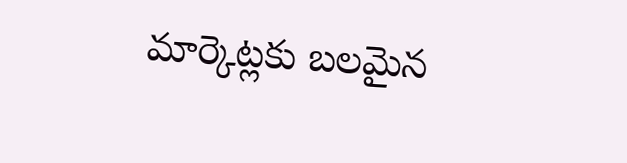మార్కెట్లకు బలమైన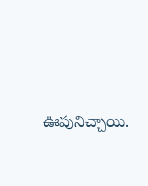ఊపునిచ్చాయి.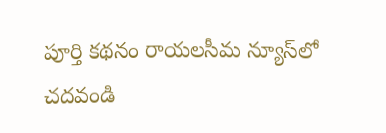పూర్తి కథనం రాయలసీమ న్యూస్‌లో చదవండి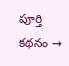పూర్తి కథనం →